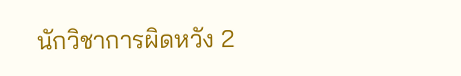นักวิชาการผิดหวัง 2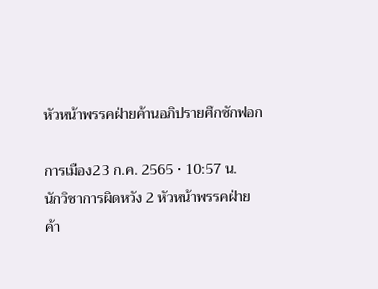หัวหน้าพรรคฝ่ายค้านอภิปรายศึกซักฟอก

การเมือง23 ก.ค. 2565 • 10:57 น.
นักวิชาการผิดหวัง 2 หัวหน้าพรรคฝ่ายค้า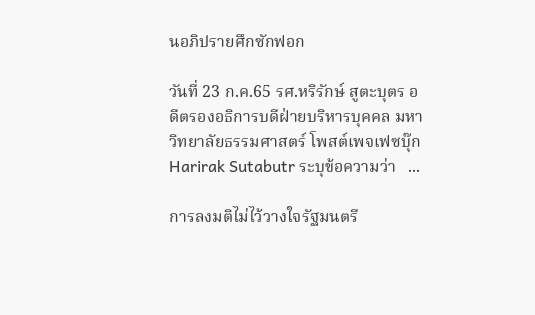นอภิปรายศึกซักฟอก

วันที่ 23 ก.ค.65 รศ.หริรักษ์ สูตะบุตร อดีตรองอธิการบดีฝ่ายบริหารบุคคล มหาวิทยาลัยธรรมศาสตร์ โพสต์เพจเฟซบุ๊ก Harirak Sutabutr ระบุข้อความว่า   ...

การลงมติไม่ไว้วางใจรัฐมนตรี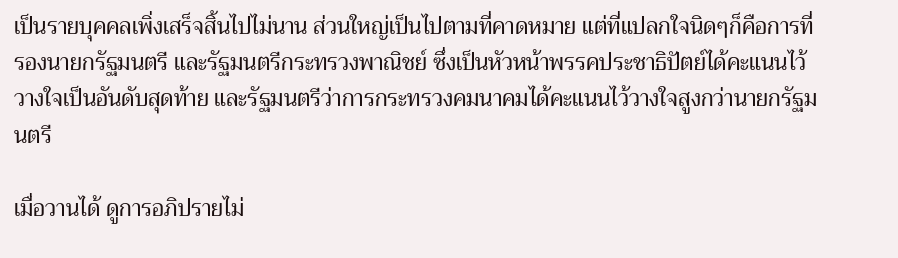เป็นรายบุคคลเพิ่งเสร็จสิ้นไปไม่นาน ส่วนใหญ่เป็นไปตามที่คาดหมาย แต่ที่แปลกใจนิดๆก็คือการที่รองนายกรัฐมนตรี และรัฐมนตรีกระทรวงพาณิชย์ ซึ่งเป็นหัวหน้าพรรคประชาธิปัตย์ได้คะแนนไว้วางใจเป็นอันดับสุดท้าย และรัฐมนตรีว่าการกระทรวงคมนาคมได้คะแนนไว้วางใจสูงกว่านายกรัฐมนตรี

เมื่อวานได้ ดูการอภิปรายไม่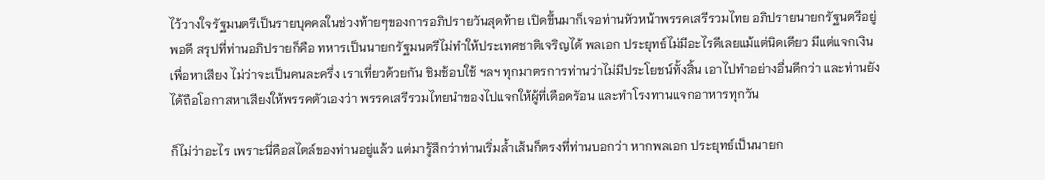ไว้วางใจรัฐมนตรีเป็นรายบุคคลในช่วงท้ายๆของการอภิปรายวันสุดท้าย เปิดขึ้นมาก็เจอท่านหัวหน้าพรรคเสรีรวมไทย อภิปรายนายกรัฐนตรีอยู่พอดี สรุปที่ท่านอภิปรายก็คือ ทหารเป็นนายกรัฐมนตรีไม่ทำให้ประเทศชาติเจริญได้ พลเอก ประยุทธ์ไม่มีอะไรดีเลยแม้แต่นิดเดียว มีแต่แจกเงินเพื่อหาเสียง ไม่ว่าจะเป็นคนละครึ่ง เราเที่ยวด้วยกัน ชิมช้อบใช้ ฯลฯ ทุกมาตรการท่านว่าไม่มีประโยชน์ทั้งสิ้น เอาไปทำอย่างอื่นดีกว่า และท่านยังได้ถือโอกาสหาเสียงให้พรรคตัวเองว่า พรรคเสรีรวมไทยนำของไปแจกให้ผู้ที่เดือดรัอน และทำโรงทานแจกอาหารทุกวัน

ก็ไม่ว่าอะไร เพราะนี่คือสไตล์ของท่านอยู่แล้ว แต่มารู้สึกว่าท่านเริ่มล้ำเส้นก็ตรงที่ท่านบอกว่า หากพลเอก ประยุทธ์เป็นนายก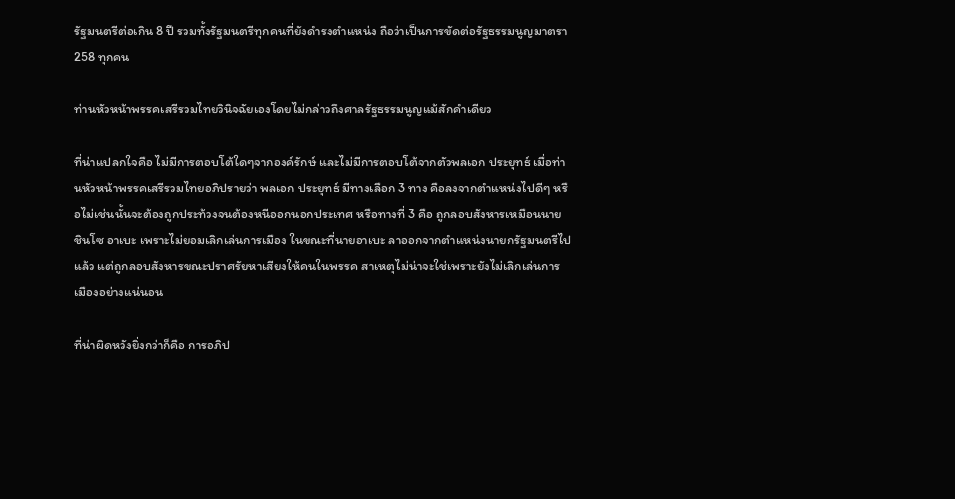รัฐมนตรีต่อเกิน 8 ปี รวมทั้งรัฐมนตรีทุกคนที่ยังดำรงตำแหน่ง ถือว่าเป็นการขัดต่อรัฐธรรมนูญมาตรา 258 ทุกคน

ท่านหัวหน้าพรรคเสรีรวมไทยวินิจฉัยเองโดยไม่กล่าวถึงศาลรัฐธรรมนูญแม้สักคำเดียว

ที่น่าแปลกใจคือ ไม่มีการตอบโต้ใดๆจากองค์รักษ์ และไม่มีการตอบโต้จากตัวพลเอก ประยุทธ์ เมื่อท่านหัวหน้าพรรคเสรีรวมไทยอภิปรายว่า พลเอก ประยุทธ์ มีทางเลือก 3 ทาง คือลงจากตำแหน่งไปดีๆ หรือไม่เช่นนั้นจะต้องถูกประท้วงจนต้องหนีออกนอกประเทศ หรือทางที่ 3 คือ ถูกลอบสังหารเหมือนนาย ชินโซ อาเบะ เพราะไม่ยอมเลิกเล่นการเมือง ในขณะที่นายอาเบะ ลาออกจากตำแหน่งนายกรัฐมนตรีไปแล้ว แต่ถูกลอบสังหารขณะปราศรัยหาเสียงให้คนในพรรค สาเหตุไม่น่าจะใช่เพราะยังไม่เลิกเล่นการเมืองอย่างแน่นอน

ที่น่าผิดหวังยิ่งกว่าก็คือ การอภิป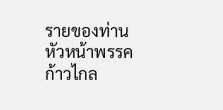รายของท่านหัวหน้าพรรคก้าวไกล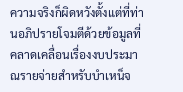ความจริงก็ผิดหวังตั้งแต่ที่ท่านอภิปรายโจมตีด้วยข้อมูลที่คลาดเคลื่อนเรื่องงบประมาณรายจ่ายสำหรับบำเหน็จ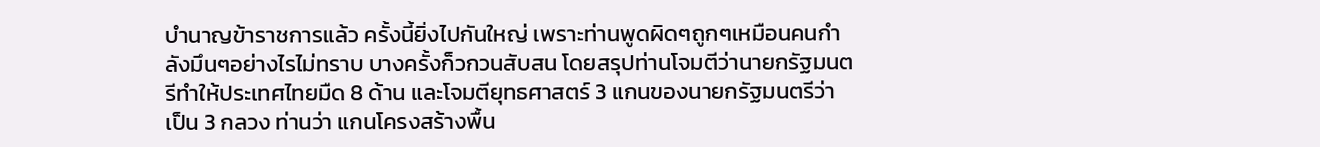บำนาญข้าราชการแล้ว ครั้งนี้ยิ่งไปกันใหญ่ เพราะท่านพูดผิดๆถูกๆเหมือนคนกำลังมึนๆอย่างไรไม่ทราบ บางครั้งก็วกวนสับสน โดยสรุปท่านโจมตีว่านายกรัฐมนตรีทำให้ประเทศไทยมืด 8 ด้าน และโจมตียุทธศาสตร์ 3 แกนของนายกรัฐมนตรีว่าเป็น 3 กลวง ท่านว่า แกนโครงสร้างพื้น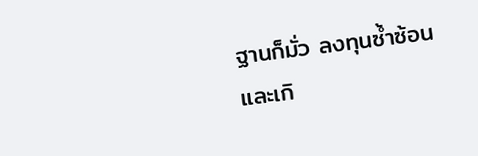ฐานก็มั่ว ลงทุนซ้ำซ้อนและเกิ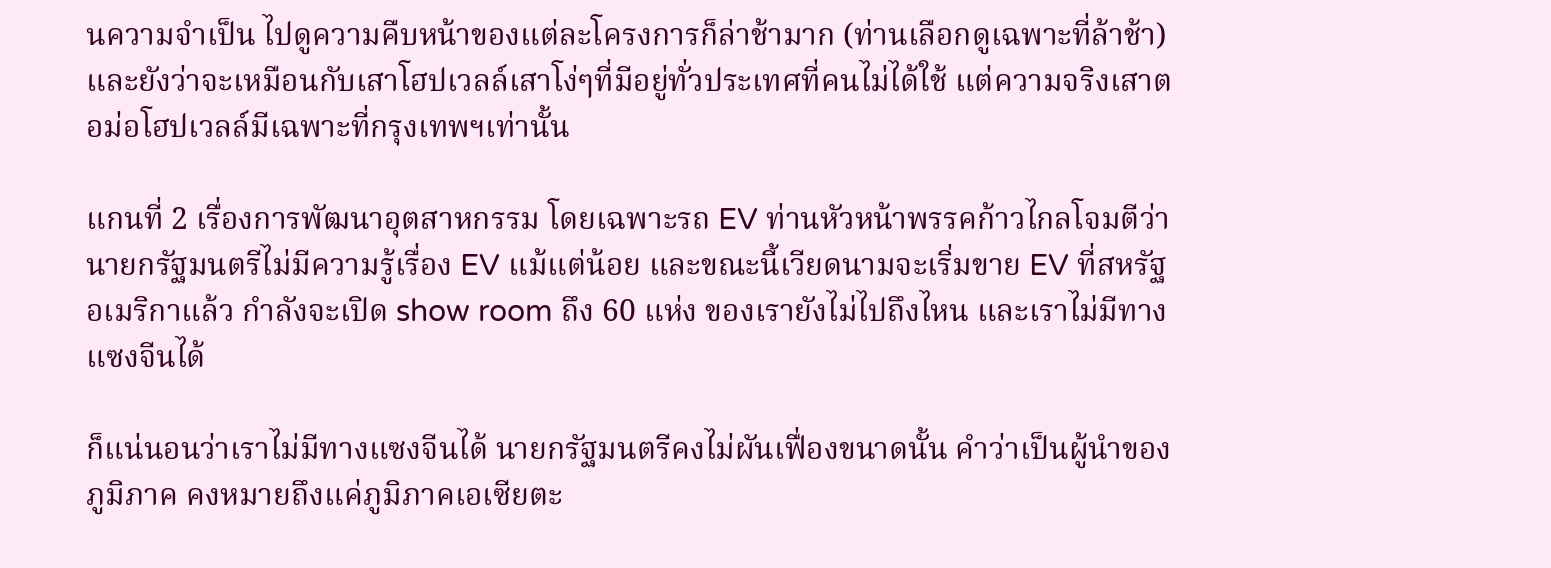นความจำเป็น ไปดูความคืบหน้าของแต่ละโครงการก็ล่าช้ามาก (ท่านเลือกดูเฉพาะที่ล้าช้า) และยังว่าจะเหมือนกับเสาโฮปเวลล์เสาโง่ๆที่มีอยู่ทั่วประเทศที่คนไม่ได้ใช้ แต่ความจริงเสาตอม่อโฮปเวลล์มีเฉพาะที่กรุงเทพฯเท่านั้น

แกนที่ 2 เรื่องการพัฒนาอุตสาหกรรม โดยเฉพาะรถ EV ท่านหัวหน้าพรรคก้าวไกลโจมตีว่า นายกรัฐมนตรีไม่มีความรู้เรื่อง EV แม้แต่น้อย และขณะนี้เวียดนามจะเริ่มขาย EV ที่สหรัฐอเมริกาแล้ว กำลังจะเปิด show room ถึง 60 แห่ง ของเรายังไม่ไปถึงไหน และเราไม่มีทางแซงจีนได้

ก็แน่นอนว่าเราไม่มีทางแซงจีนได้ นายกรัฐมนตรีคงไม่ผันเฟื่องขนาดนั้น คำว่าเป็นผู้นำของภูมิภาค คงหมายถึงแค่ภูมิภาคเอเซียตะ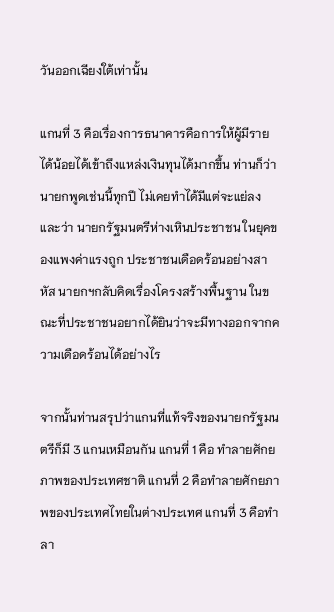วันออกเฉียงใต้เท่านั้น

แกนที่ 3 คือเรื่องการธนาคารคือการให้ผู้มีรายได้น้อยได้เข้าถึงแหล่งเงินทุนได้มากขึ้น ท่านก็ว่านายกพูดเช่นนี้ทุกปี ไม่เคยทำได้มีแต่จะแย่ลง และว่า นายกรัฐมนตรีห่างเหินประชาชน ในยุคของแพงค่าแรงถูก ประชาชนเดือดร้อนอย่างสาหัส นายกฯกลับคิดเรื่องโครงสร้างพื้นฐาน ในขณะที่ประชาชนอยากได้ยินว่าจะมีทางออกจากความเดือดร้อนได้อย่างไร

จากนั้นท่านสรุปว่าแกนที่แท้จริงของนายกรัฐมนตรีก็มี 3 แกนเหมือนกัน แกนที่ 1 คือ ทำลายศักยภาพของประเทศชาติ แกนที่ 2 คือทำลายศักยภาพของประเทศไทยในต่างประเทศ แกนที่ 3 คือทำลา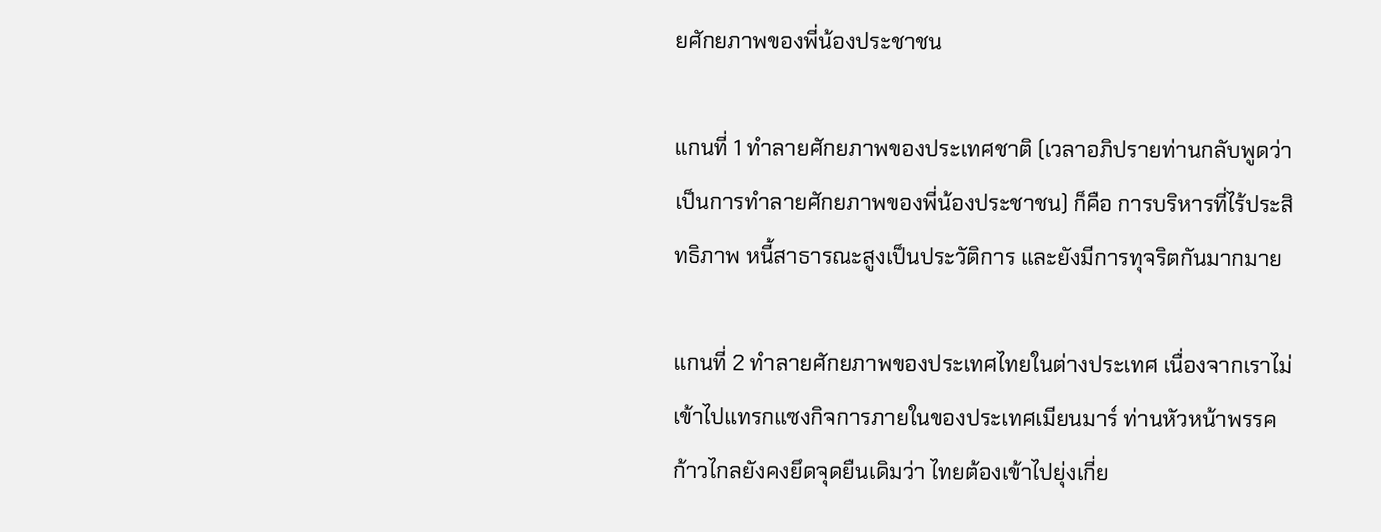ยศักยภาพของพี่น้องประชาชน

แกนที่ 1 ทำลายศักยภาพของประเทศชาติ (เวลาอภิปรายท่านกลับพูดว่าเป็นการทำลายศักยภาพของพี่น้องประชาชน) ก็คือ การบริหารที่ไร้ประสิทธิภาพ หนี้สาธารณะสูงเป็นประวัติการ และยังมีการทุจริตกันมากมาย

แกนที่ 2 ทำลายศักยภาพของประเทศไทยในต่างประเทศ เนื่องจากเราไม่เข้าไปแทรกแซงกิจการภายในของประเทศเมียนมาร์ ท่านหัวหน้าพรรคก้าวไกลยังคงยึดจุดยืนเดิมว่า ไทยต้องเข้าไปยุ่งเกี่ย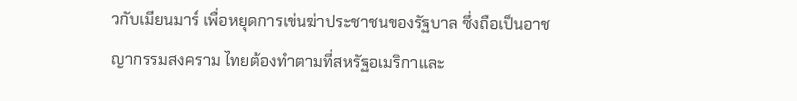วกับเมียนมาร์ เพื่อหยุดการเข่นฆ่าประชาชนของรัฐบาล ซึ่งถือเป็นอาชญากรรมสงคราม ไทยต้องทำตามที่สหรัฐอเมริกาและ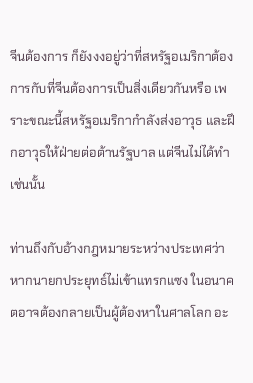จีนต้องการ ก็ยังงงอยู่ว่าที่สหรัฐอเมริกาต้องการกับที่จีนต้องการเป็นสิ่งเดียวกันหรือ เพราะขณะนี้สหรัฐอเมริกากำลังส่งอาวุธ และฝึกอาวุธให้ฝ่ายต่อต้านรัฐบาล แต่จีนไม่ได้ทำเช่นนั้น

ท่านถึงกับอ้างกฎหมายระหว่างประเทศว่า หากนายกประยุทธ์ไม่เข้าแทรกแซง ในอนาคตอาจต้องกลายเป็นผู้ต้องหาในศาลโลก อะ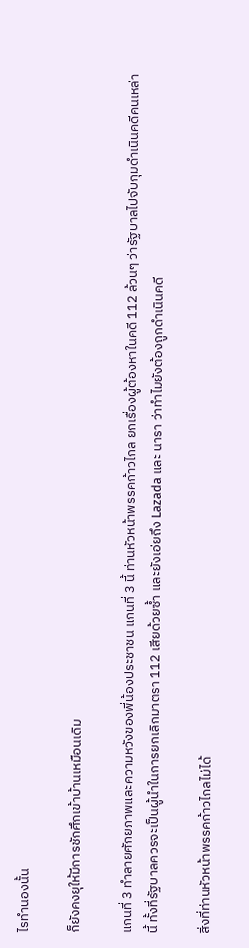ไรทำนองนั้น

ก็ยังคงยุให้มีการชักศึกเข้าบ้านเหมือนเดิม

แกนที่ 3 ทำลายศักยภาพและความหวังของพี่น้องประชาชน แกนที่ 3 นี้ ท่านหัวหน้าพรรคก้าวไกล ยกเรื่องผู้ต้องหาในคดี 112 ล้วนๆ ว่ารัฐบาลไปจับกุมดำเนินคดีคนเหล่านี้ ทั้งที่รัฐบาลควรจะเป็นผู้นำในการยกเลิกมาตรา 112 เสียด้วยซ้ำ และยังเอ่ยถึง Lazada และ นารา ว่าทำไมยังต้องถูกดำเนินคดี

สิ่งที่ท่านหัวหน้าพรรคก้าวไกลไม่ได้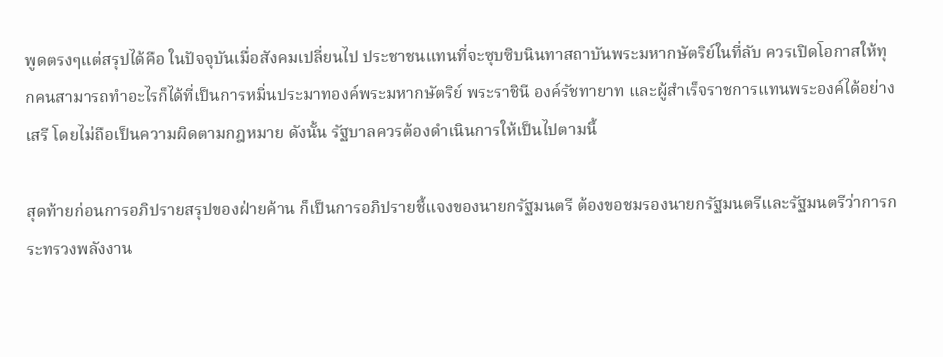พูดตรงๆแต่สรุปได้คือ ในปัจจุบันเมื่อสังคมเปลี่ยนไป ประชาชนแทนที่จะซุบซิบนินทาสถาบันพระมหากษัตริย์ในที่ลับ ควรเปิดโอกาสให้ทุกคนสามารถทำอะไรก็ได้ที่เป็นการหมิ่นประมาทองค์พระมหากษัตริย์ พระราชินี องค์รัชทายาท และผู้สำเร็จราชการแทนพระองค์ได้อย่างเสรี โดยไม่ถือเป็นความผิดตามกฎหมาย ดังนั้น รัฐบาลควรต้องดำเนินการให้เป็นไปตามนี้

สุดท้ายก่อนการอภิปรายสรุปของฝ่ายค้าน ก็เป็นการอภิปรายชี้แจงของนายกรัฐมนตรี ต้องขอชมรองนายกรัฐมนตรีและรัฐมนตรีว่าการกระทรวงพลังงาน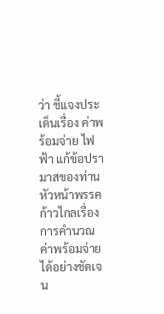ว่า ชี้แจงประเด็นเรื่อง ค่าพร้อมจ่าย ไฟฟ้า แก้ข้อปรามาสของท่านหัวหน้าพรรคก้าวไกลเรื่องการคำนวณ ค่าพร้อมจ่ายได้อย่างชัดเจน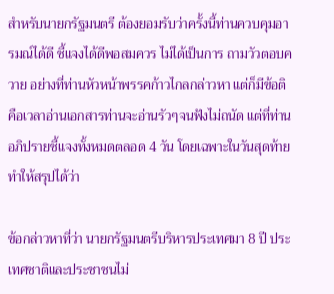สำหรับนายกรัฐมนตรี ต้องยอมรับว่าครั้งนี้ท่านควบคุมอารมณ์ได้ดี ชี้แจงได้ดีพอสมควร ไม่ได้เป็นการ ถามวัวตอบควาย อย่างที่ท่านหัวหน้าพรรคก้าวไกลกล่าวหา แต่ก็มีข้อติคือเวลาอ่านเอกสารท่านจะอ่านรัวๆจนฟังไม่ถนัด แต่ที่ท่านอภิปรายชี้แจงทั้งหมดตลอด 4 วัน โดยเฉพาะในวันสุดท้ายทำให้สรุปได้ว่า

ข้อกล่าวหาที่ว่า นายกรัฐมนตรีบริหารประเทศมา 8 ปี ประเทศชาติและประชาชนไม่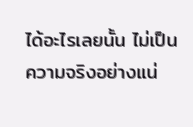ได้อะไรเลยนั้น ไม่เป็นความจริงอย่างแน่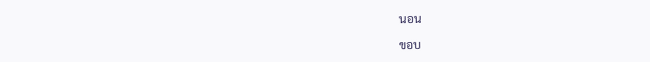นอน

ขอบ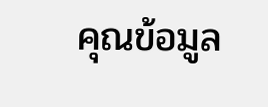คุณข้อมูล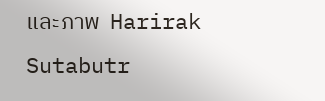และภาพ  Harirak Sutabutr